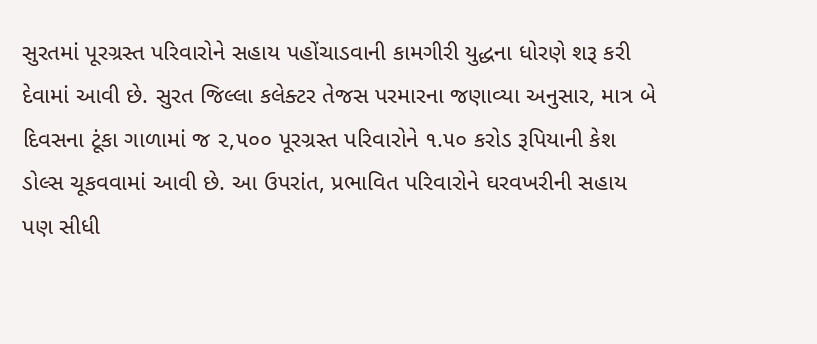સુરતમાં પૂરગ્રસ્ત પરિવારોને સહાય પહોંચાડવાની કામગીરી યુદ્ધના ધોરણે શરૂ કરી દેવામાં આવી છે. સુરત જિલ્લા કલેક્ટર તેજસ પરમારના જણાવ્યા અનુસાર, માત્ર બે દિવસના ટૂંકા ગાળામાં જ ૨,૫૦૦ પૂરગ્રસ્ત પરિવારોને ૧.૫૦ કરોડ રૂપિયાની કેશ ડોલ્સ ચૂકવવામાં આવી છે. આ ઉપરાંત, પ્રભાવિત પરિવારોને ઘરવખરીની સહાય પણ સીધી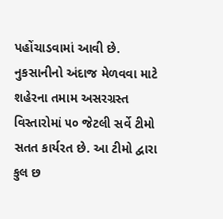પહોંચાડવામાં આવી છે. નુકસાનીનો અંદાજ મેળવવા માટે શહેરના તમામ અસરગ્રસ્ત વિસ્તારોમાં ૫૦ જેટલી સર્વે ટીમો સતત કાર્યરત છે. આ ટીમો દ્વારા કુલ છ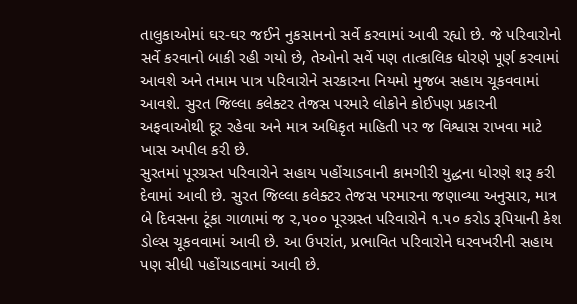તાલુકાઓમાં ઘર-ઘર જઈને નુકસાનનો સર્વે કરવામાં આવી રહ્યો છે. જે પરિવારોનો સર્વે કરવાનો બાકી રહી ગયો છે, તેઓનો સર્વે પણ તાત્કાલિક ધોરણે પૂર્ણ કરવામાં આવશે અને તમામ પાત્ર પરિવારોને સરકારના નિયમો મુજબ સહાય ચૂકવવામાં આવશે. સુરત જિલ્લા કલેક્ટર તેજસ પરમારે લોકોને કોઈપણ પ્રકારની અફવાઓથી દૂર રહેવા અને માત્ર અધિકૃત માહિતી પર જ વિશ્વાસ રાખવા માટે ખાસ અપીલ કરી છે.
સુરતમાં પૂરગ્રસ્ત પરિવારોને સહાય પહોંચાડવાની કામગીરી યુદ્ધના ધોરણે શરૂ કરી દેવામાં આવી છે. સુરત જિલ્લા કલેક્ટર તેજસ પરમારના જણાવ્યા અનુસાર, માત્ર બે દિવસના ટૂંકા ગાળામાં જ ૨,૫૦૦ પૂરગ્રસ્ત પરિવારોને ૧.૫૦ કરોડ રૂપિયાની કેશ ડોલ્સ ચૂકવવામાં આવી છે. આ ઉપરાંત, પ્રભાવિત પરિવારોને ઘરવખરીની સહાય પણ સીધી પહોંચાડવામાં આવી છે.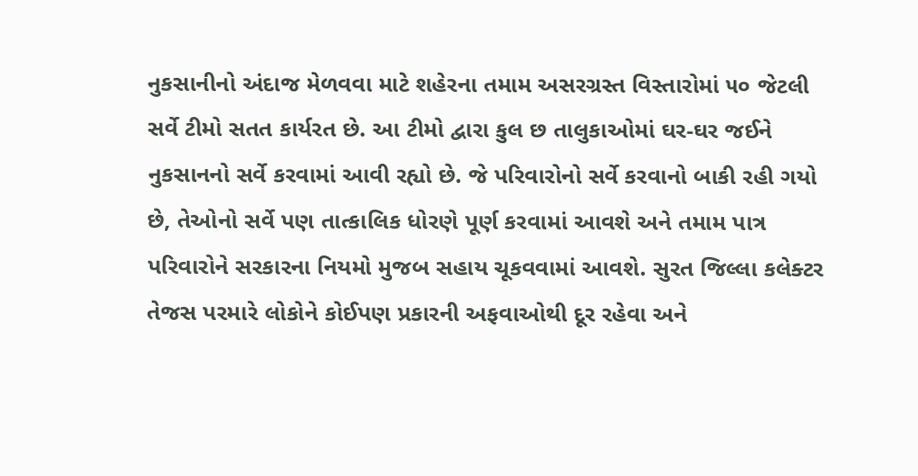નુકસાનીનો અંદાજ મેળવવા માટે શહેરના તમામ અસરગ્રસ્ત વિસ્તારોમાં ૫૦ જેટલી સર્વે ટીમો સતત કાર્યરત છે. આ ટીમો દ્વારા કુલ છ તાલુકાઓમાં ઘર-ઘર જઈને નુકસાનનો સર્વે કરવામાં આવી રહ્યો છે. જે પરિવારોનો સર્વે કરવાનો બાકી રહી ગયો છે, તેઓનો સર્વે પણ તાત્કાલિક ધોરણે પૂર્ણ કરવામાં આવશે અને તમામ પાત્ર પરિવારોને સરકારના નિયમો મુજબ સહાય ચૂકવવામાં આવશે. સુરત જિલ્લા કલેક્ટર તેજસ પરમારે લોકોને કોઈપણ પ્રકારની અફવાઓથી દૂર રહેવા અને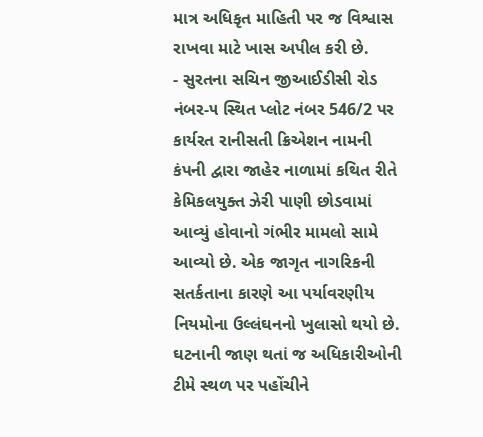માત્ર અધિકૃત માહિતી પર જ વિશ્વાસ રાખવા માટે ખાસ અપીલ કરી છે.
- સુરતના સચિન જીઆઈડીસી રોડ નંબર-૫ સ્થિત પ્લોટ નંબર 546/2 પર કાર્યરત રાનીસતી ક્રિએશન નામની કંપની દ્વારા જાહેર નાળામાં કથિત રીતે કેમિકલયુક્ત ઝેરી પાણી છોડવામાં આવ્યું હોવાનો ગંભીર મામલો સામે આવ્યો છે. એક જાગૃત નાગરિકની સતર્કતાના કારણે આ પર્યાવરણીય નિયમોના ઉલ્લંઘનનો ખુલાસો થયો છે. ઘટનાની જાણ થતાં જ અધિકારીઓની ટીમે સ્થળ પર પહોંચીને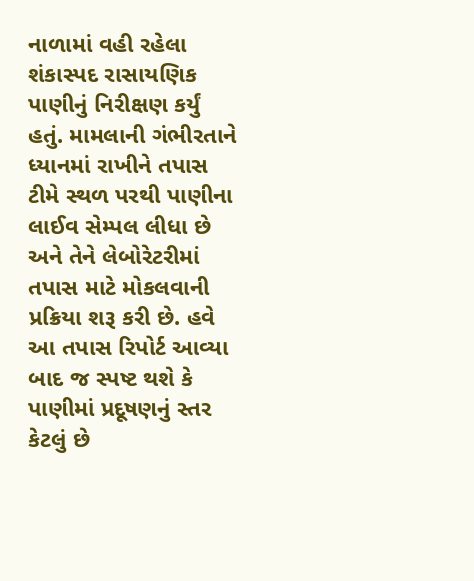નાળામાં વહી રહેલા શંકાસ્પદ રાસાયણિક પાણીનું નિરીક્ષણ કર્યું હતું. મામલાની ગંભીરતાને ધ્યાનમાં રાખીને તપાસ ટીમે સ્થળ પરથી પાણીના લાઈવ સેમ્પલ લીધા છે અને તેને લેબોરેટરીમાં તપાસ માટે મોકલવાની પ્રક્રિયા શરૂ કરી છે. હવે આ તપાસ રિપોર્ટ આવ્યા બાદ જ સ્પષ્ટ થશે કે પાણીમાં પ્રદૂષણનું સ્તર કેટલું છે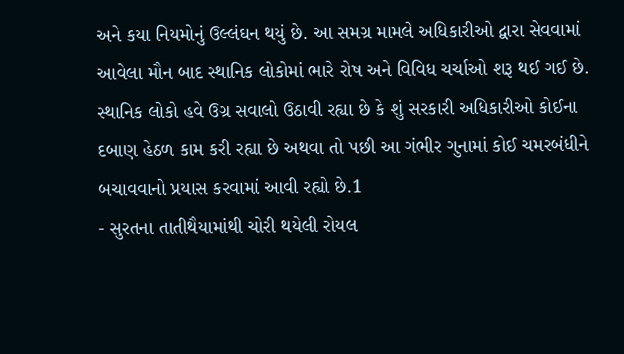અને કયા નિયમોનું ઉલ્લંઘન થયું છે. આ સમગ્ર મામલે અધિકારીઓ દ્વારા સેવવામાં આવેલા મૌન બાદ સ્થાનિક લોકોમાં ભારે રોષ અને વિવિધ ચર્ચાઓ શરૂ થઈ ગઈ છે. સ્થાનિક લોકો હવે ઉગ્ર સવાલો ઉઠાવી રહ્યા છે કે શું સરકારી અધિકારીઓ કોઈના દબાણ હેઠળ કામ કરી રહ્યા છે અથવા તો પછી આ ગંભીર ગુનામાં કોઈ ચમરબંધીને બચાવવાનો પ્રયાસ કરવામાં આવી રહ્યો છે.1
- સુરતના તાતીથૈયામાંથી ચોરી થયેલી રોયલ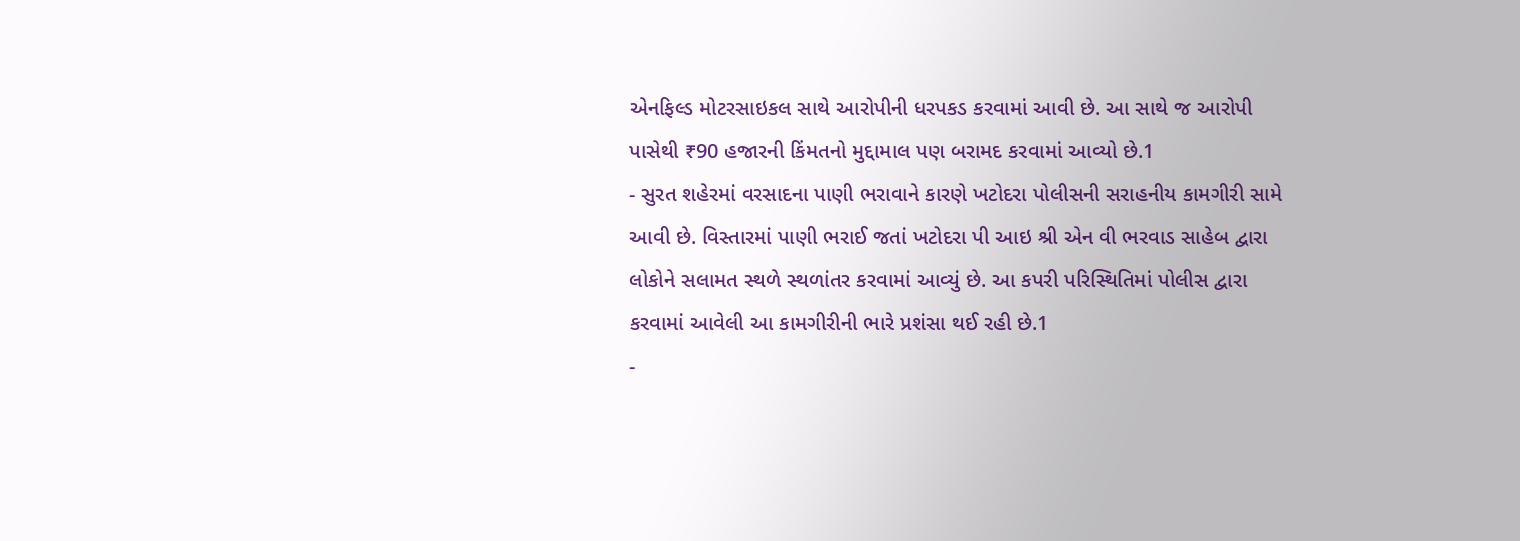એનફિલ્ડ મોટરસાઇકલ સાથે આરોપીની ધરપકડ કરવામાં આવી છે. આ સાથે જ આરોપી પાસેથી ₹90 હજારની કિંમતનો મુદ્દામાલ પણ બરામદ કરવામાં આવ્યો છે.1
- સુરત શહેરમાં વરસાદના પાણી ભરાવાને કારણે ખટોદરા પોલીસની સરાહનીય કામગીરી સામે આવી છે. વિસ્તારમાં પાણી ભરાઈ જતાં ખટોદરા પી આઇ શ્રી એન વી ભરવાડ સાહેબ દ્વારા લોકોને સલામત સ્થળે સ્થળાંતર કરવામાં આવ્યું છે. આ કપરી પરિસ્થિતિમાં પોલીસ દ્વારા કરવામાં આવેલી આ કામગીરીની ભારે પ્રશંસા થઈ રહી છે.1
-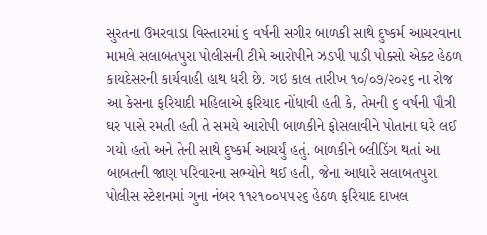સુરતના ઉમરવાડા વિસ્તારમાં ૬ વર્ષની સગીર બાળકી સાથે દુષ્કર્મ આચરવાના મામલે સલાબતપુરા પોલીસની ટીમે આરોપીને ઝડપી પાડી પોક્સો એક્ટ હેઠળ કાયદેસરની કાર્યવાહી હાથ ધરી છે. ગઇ કાલ તારીખ ૧૦/૦૭/૨૦૨૬ ના રોજ આ કેસના ફરિયાદી મહિલાએ ફરિયાદ નોંધાવી હતી કે, તેમની ૬ વર્ષની પૌત્રી ઘર પાસે રમતી હતી તે સમયે આરોપી બાળકીને ફોસલાવીને પોતાના ઘરે લઈ ગયો હતો અને તેની સાથે દુષ્કર્મ આચર્યું હતું. બાળકીને બ્લીડિંગ થતાં આ બાબતની જાણ પરિવારના સભ્યોને થઈ હતી, જેના આધારે સલાબતપુરા પોલીસ સ્ટેશનમાં ગુના નંબર ૧૧૨૧૦૦૫૫૨૬ હેઠળ ફરિયાદ દાખલ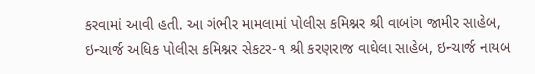કરવામાં આવી હતી. આ ગંભીર મામલામાં પોલીસ કમિશ્નર શ્રી વાબાંગ જામીર સાહેબ, ઇન્ચાર્જ અધિક પોલીસ કમિશ્નર સેકટર-૧ શ્રી કરણરાજ વાઘેલા સાહેબ, ઇન્ચાર્જ નાયબ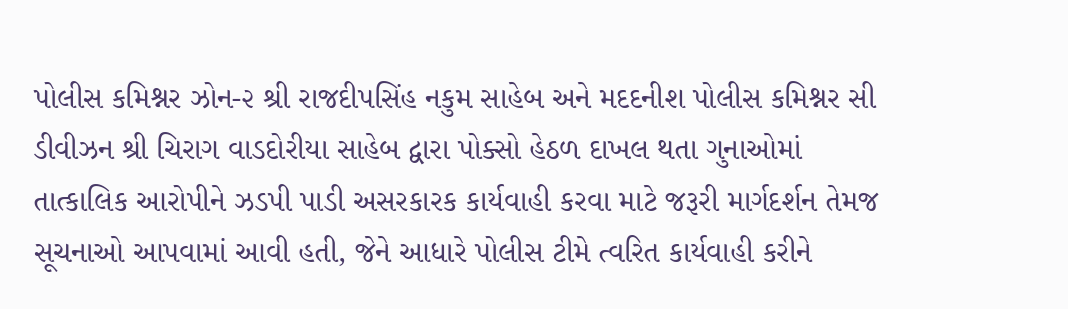પોલીસ કમિશ્નર ઝોન-૨ શ્રી રાજદીપસિંહ નકુમ સાહેબ અને મદદનીશ પોલીસ કમિશ્નર સી ડીવીઝન શ્રી ચિરાગ વાડદોરીયા સાહેબ દ્વારા પોક્સો હેઠળ દાખલ થતા ગુનાઓમાં તાત્કાલિક આરોપીને ઝડપી પાડી અસરકારક કાર્યવાહી કરવા માટે જરૂરી માર્ગદર્શન તેમજ સૂચનાઓ આપવામાં આવી હતી, જેને આધારે પોલીસ ટીમે ત્વરિત કાર્યવાહી કરીને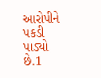આરોપીને પકડી પાડ્યો છે.1